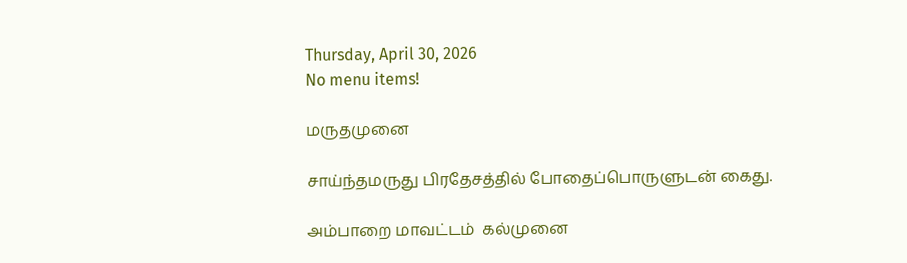Thursday, April 30, 2026
No menu items!

மருதமுனை

சாய்ந்தமருது பிரதேசத்தில் போதைப்பொருளுடன் கைது.

அம்பாறை மாவட்டம்  கல்முனை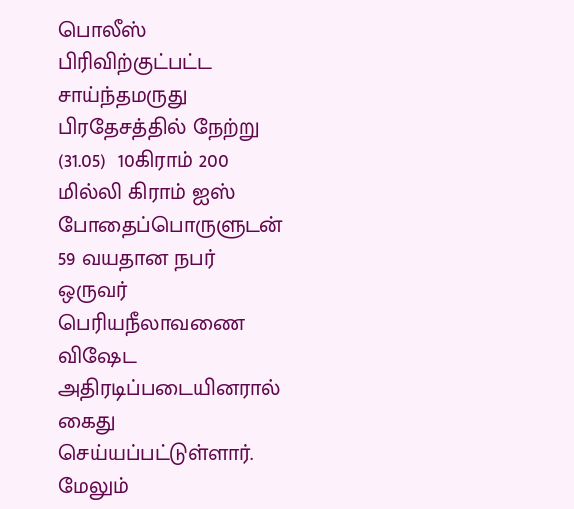பொலீஸ் பிரிவிற்குட்பட்ட சாய்ந்தமருது பிரதேசத்தில் நேற்று (31.05)  10கிராம் 200 மில்லி கிராம் ஐஸ் போதைப்பொருளுடன் 59 வயதான நபர் ஒருவர் பெரியநீலாவணை விஷேட அதிரடிப்படையினரால் கைது செய்யப்பட்டுள்ளார். மேலும்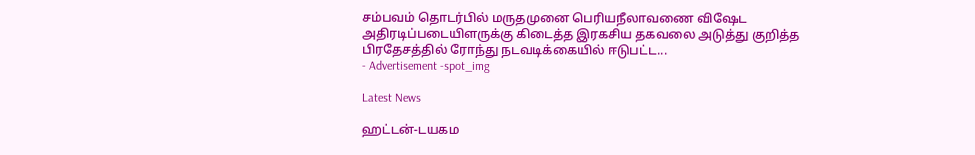சம்பவம் தொடர்பில் மருதமுனை பெரியநீலாவணை விஷேட அதிரடிப்படையிளருக்கு கிடைத்த இரகசிய தகவலை அடுத்து குறித்த பிரதேசத்தில் ரோந்து நடவடிக்கையில் ஈடுபட்ட...
- Advertisement -spot_img

Latest News

ஹட்டன்-டயகம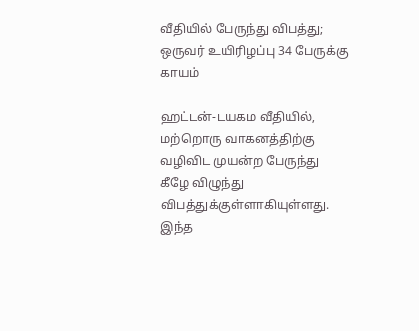வீதியில் பேருந்து விபத்து; ஒருவர் உயிரிழப்பு 34 பேருக்கு காயம்

ஹட்டன்-டயகம வீதியில், மற்றொரு வாகனத்திற்கு வழிவிட முயன்ற பேருந்து கீழே விழுந்து விபத்துக்குள்ளாகியுள்ளது. இந்த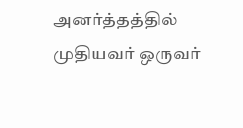அனர்த்தத்தில் முதியவர் ஒருவர்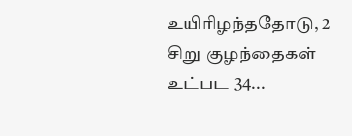உயிரிழந்ததோடு, 2 சிறு குழந்தைகள் உட்பட 34...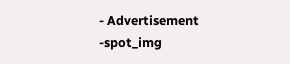- Advertisement -spot_img